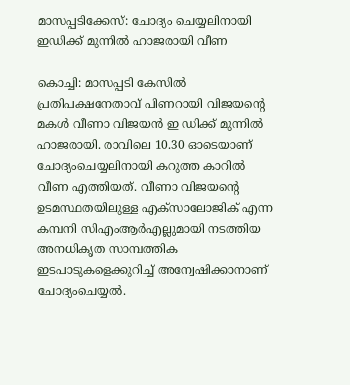മാസപ്പടിക്കേസ്: ചോദ്യം ചെയ്യലിനായി ഇഡിക്ക് മുന്നിൽ ഹാജരായി വീണ

കൊച്ചി: മാസപ്പടി കേസിൽ പ്രതിപക്ഷനേതാവ് പിണറായി വിജയന്റെ മകൾ വീണാ വിജയൻ ഇ ഡിക്ക് മുന്നിൽ ഹാജരായി. രാവിലെ 10.30 ഓടെയാണ് ചോദ്യംചെയ്യലിനായി കറുത്ത കാറിൽ വീണ എത്തിയത്. വീണാ വിജയന്റെ ഉടമസ്ഥതയിലുള്ള എക്‌സാലോജിക് എന്ന കമ്പനി സിഎംആർഎല്ലുമായി നടത്തിയ അനധികൃത സാമ്പത്തിക ഇടപാടുകളെക്കുറിച്ച് അന്വേഷിക്കാനാണ് ചോദ്യംചെയ്യൽ.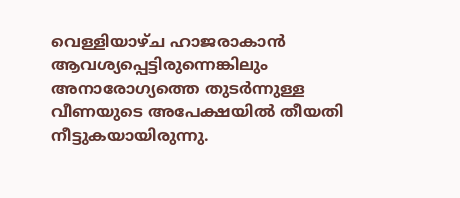വെള്ളിയാഴ്‌ച ഹാജരാകാൻ ആവശ്യപ്പെട്ടിരുന്നെങ്കിലും അനാരോഗ്യത്തെ തുടർന്നുള്ള വീണയുടെ അപേക്ഷയിൽ തീയതി നീട്ടുകയായിരുന്നു.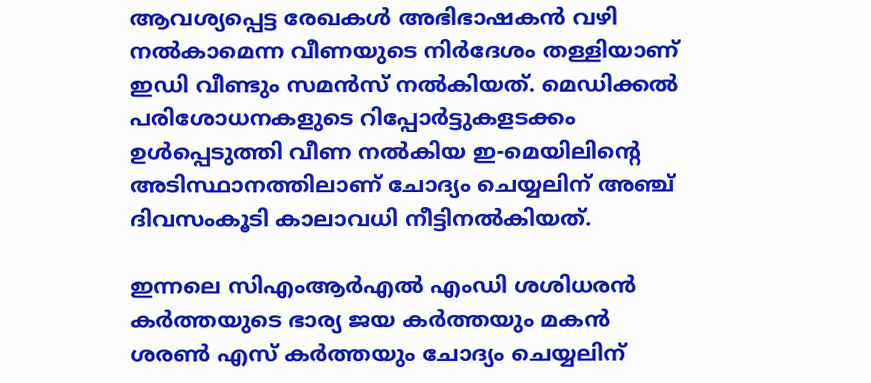ആവശ്യപ്പെട്ട രേഖകൾ അഭിഭാഷകൻ വഴി നൽകാമെന്ന വീണയുടെ നിർദേശം തള്ളിയാണ് ഇഡി വീണ്ടും സമൻസ് നൽകിയത്. മെഡിക്കൽ പരിശോധനകളുടെ റിപ്പോർട്ടുകളടക്കം ഉൾപ്പെടുത്തി വീണ നൽകിയ ഇ-മെയിലിന്റെ അടിസ്ഥാനത്തിലാണ് ചോദ്യം ചെയ്യലിന് അഞ്ച് ദിവസംകൂടി കാലാവധി നീട്ടിനൽകിയത്.

ഇന്നലെ സിഎംആർഎൽ എംഡി ശശിധരൻ കർത്തയുടെ ഭാര്യ ജയ കർത്തയും മകൻ ശരൺ എസ് കർത്തയും ചോദ്യം ചെയ്യലിന്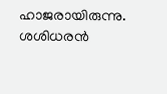ഹാജരായിരുന്നു. ശശിധരൻ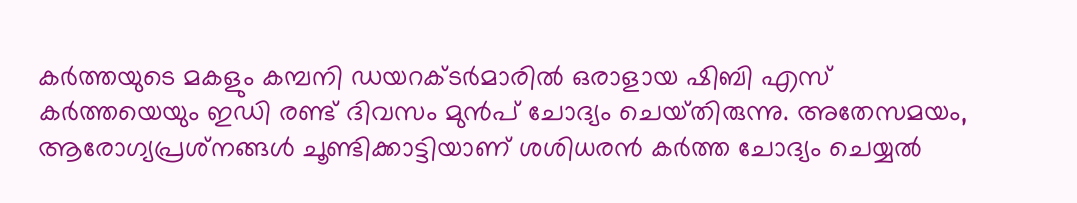കർത്തയുടെ മകളും കമ്പനി ഡയറക്‌ടർമാരിൽ ഒരാളായ ഷിബി എസ് കർത്തയെയും ഇഡി രണ്ട് ദിവസം മുൻപ് ചോദ്യം ചെയ്‌തിരുന്നു. അതേസമയം, ആരോഗ്യപ്രശ്‌നങ്ങൾ ചൂണ്ടിക്കാട്ടിയാണ് ശശിധരൻ കർത്ത ചോദ്യം ചെയ്യൽ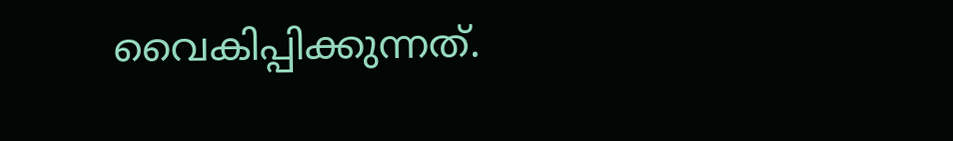വൈകിപ്പിക്കുന്നത്.